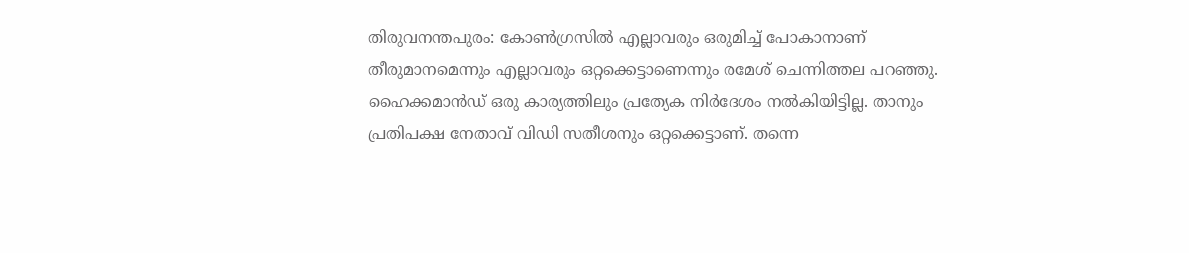തിരുവനന്തപുരം: കോണ്‍ഗ്രസില്‍ എല്ലാവരും ഒരുമിച്ച് പോകാനാണ് തീരുമാനമെന്നും എല്ലാവരും ഒറ്റക്കെട്ടാണെന്നും രമേശ് ചെന്നിത്തല പറഞ്ഞു. ഹൈക്കമാന്‍ഡ് ഒരു കാര്യത്തിലും പ്രത്യേക നിര്‍ദേശം നല്‍കിയിട്ടില്ല. താനും പ്രതിപക്ഷ നേതാവ് വിഡി സതീശനും ഒറ്റക്കെട്ടാണ്. തന്നെ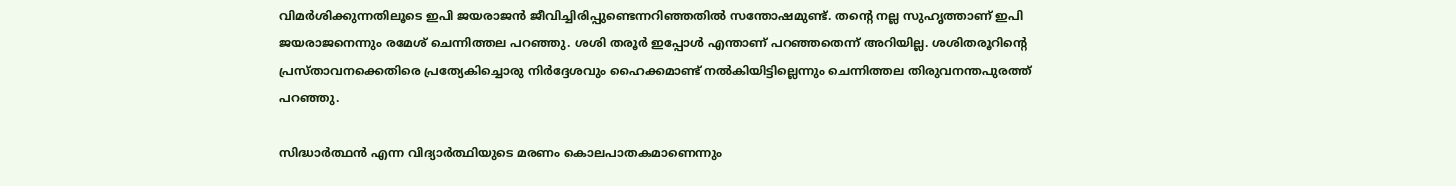വിമര്‍ശിക്കുന്നതിലൂടെ ഇപി ജയരാജന്‍ ജീവിച്ചിരിപ്പുണ്ടെന്നറിഞ്ഞതില്‍ സന്തോഷമുണ്ട്. തന്റെ നല്ല സുഹൃത്താണ് ഇപി ജയരാജനെന്നും രമേശ് ചെന്നിത്തല പറഞ്ഞു. ശശി തരൂര്‍ ഇപ്പോള്‍ എന്താണ് പറഞ്ഞതെന്ന് അറിയില്ല. ശശിതരൂറിന്റെ പ്രസ്താവനക്കെതിരെ പ്രത്യേകിച്ചൊരു നിര്‍ദ്ദേശവും ഹൈക്കമാണ്ട് നല്‍കിയിട്ടില്ലെന്നും ചെന്നിത്തല തിരുവനന്തപുരത്ത് പറഞ്ഞു.

സിദ്ധാര്‍ത്ഥന്‍ എന്ന വിദ്യാര്‍ത്ഥിയുടെ മരണം കൊലപാതകമാണെന്നും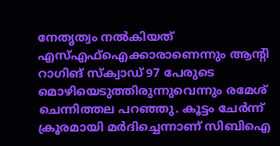നേതൃത്വം നല്‍കിയത് എസ്എഫ്‌ഐക്കാരാണെന്നും ആന്റി റാഗിങ് സ്‌ക്വാഡ് 97 പേരുടെ മൊഴിയെടുത്തിരുന്നുവെന്നും രമേശ് ചെന്നിത്തല പറഞ്ഞു. കൂട്ടം ചേര്‍ന്ന് ക്രൂരമായി മര്‍ദിച്ചെന്നാണ് സിബിഐ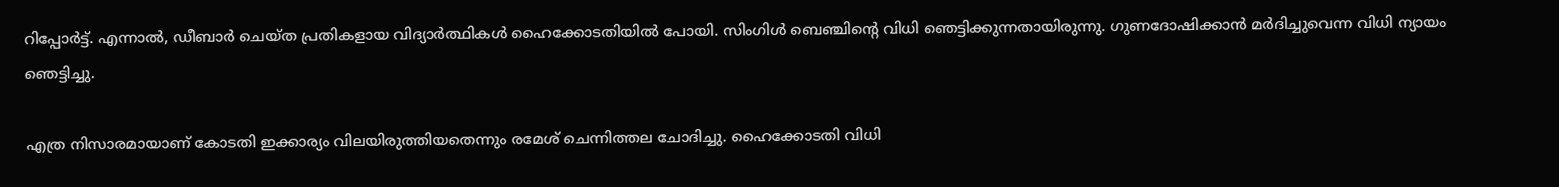റിപ്പോര്‍ട്ട്. എന്നാല്‍, ഡീബാര്‍ ചെയ്ത പ്രതികളായ വിദ്യാര്‍ത്ഥികള്‍ ഹൈക്കോടതിയില്‍ പോയി. സിംഗിള്‍ ബെഞ്ചിന്റെ വിധി ഞെട്ടിക്കുന്നതായിരുന്നു. ഗുണദോഷിക്കാന്‍ മര്‍ദിച്ചുവെന്ന വിധി ന്യായം ഞെട്ടിച്ചു.

എത്ര നിസാരമായാണ് കോടതി ഇക്കാര്യം വിലയിരുത്തിയതെന്നും രമേശ് ചെന്നിത്തല ചോദിച്ചു. ഹൈക്കോടതി വിധി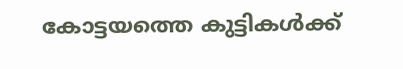കോട്ടയത്തെ കുട്ടികള്‍ക്ക്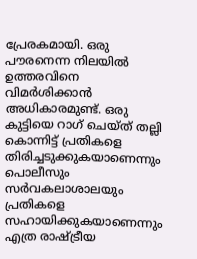പ്രേരകമായി. ഒരു പൗരനെന്ന നിലയില്‍ ഉത്തരവിനെ വിമര്‍ശിക്കാന്‍ അധികാരമുണ്ട്. ഒരു കുട്ടിയെ റാഗ് ചെയ്ത് തല്ലി കൊന്നിട്ട് പ്രതികളെ തിരിച്ചടുക്കുകയാണെന്നും പൊലീസും സര്‍വകലാശാലയും പ്രതികളെ സഹായിക്കുകയാണെന്നും എത്ര രാഷ്ട്രീയ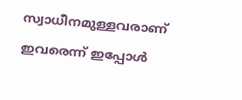സ്വാധീനമുള്ളവരാണ് ഇവരെന്ന് ഇപ്പോള്‍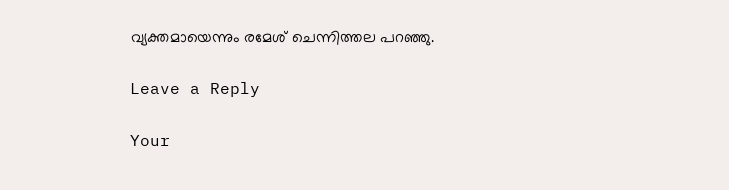വ്യക്തമായെന്നും രമേശ് ചെന്നിത്തല പറഞ്ഞു.

Leave a Reply

Your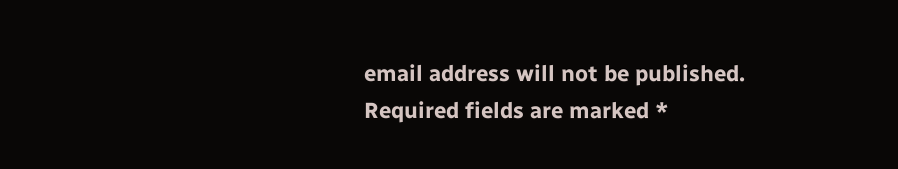email address will not be published. Required fields are marked *